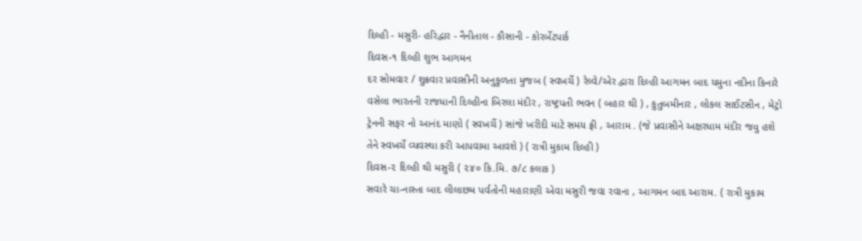દિલ્હી - મસુરી- હરિદ્વાર - નૈનીતાલ - કૌસાની - કોરર્બેટપાર્ક
દિવસ-૧ દિલ્હી શુભ આગમન
દર સોમવાર / શુક્રવાર પ્રવાસીની અનુકુળતા મુજબ ( સ્વખર્ચે ) રેલ્વે/એર દ્વારા દિલ્હી આગમન બાદ યમુના નદીના કિનારે વસેલા ભારતની રાજધાની દિલ્હીના બિરલા મંદીર , રાષ્ટ્રપતી ભવન ( બહાર થી ) , કુતુબમીનાર , લોકલ સાઈટસીન , મેટ્રો ટ્રેનની સફર નો આનંદ માણો ( સ્વખર્ચે ) સાંજે ખરીદી માટે સમય ફ્રી , આરામ . (જે પ્રવાસીને અક્ષરધામ મંદીર જવુ હશે તેને સ્વખર્ચે વ્યવસ્થા કરી આપવામા આવશે ) ( રાત્રી મુકામ દિલ્હી )
દિવસ-૨ દિલ્હી થી મસુરી ( ૨૪૦ કિ.મિ. ૭/૮ કલાક )
સવારે ચા-નાસ્તા બાદ લીલાછમ પર્વતોની મહારાણી એવા મસુરી જવા રવાના , આગમન બાદ આરામ. ( રાત્રી મુકામ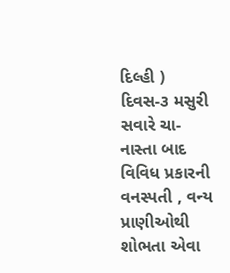દિલ્હી )
દિવસ-૩ મસુરી
સવારે ચા-નાસ્તા બાદ વિવિધ પ્રકારની વનસ્પતી , વન્ય પ્રાણીઓથી શોભતા એવા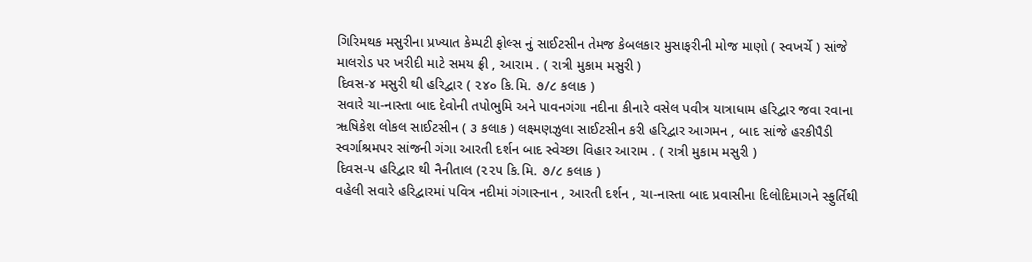ગિરિમથક મસુરીના પ્રખ્યાત કેમ્પટી ફોલ્સ નું સાઈટસીન તેમજ કેબલકાર મુસાફરીની મોજ માણો ( સ્વખર્ચે ) સાંજે માલરોડ પર ખરીદી માટે સમય ફ્રી , આરામ . ( રાત્રી મુકામ મસુરી )
દિવસ-૪ મસુરી થી હરિદ્વાર ( ૨૪૦ કિ.મિ. ૭/૮ કલાક )
સવારે ચા-નાસ્તા બાદ દેવોની તપોભુમિ અને પાવનગંગા નદીના કીનારે વસેલ પવીત્ર યાત્રાધામ હરિદ્વાર જવા રવાના ૠષિકેશ લોકલ સાઈટસીન ( ૩ કલાક ) લક્ષ્મણઝુલા સાઈટસીન કરી હરિદ્વાર આગમન , બાદ સાંજે હરકીપૈડી સ્વર્ગાશ્રમપર સાંજની ગંગા આરતી દર્શન બાદ સ્વેચ્છા વિહાર આરામ . ( રાત્રી મુકામ મસુરી )
દિવસ-૫ હરિદ્વાર થી નૈનીતાલ (૨૨૫ કિ.મિ. ૭/૮ કલાક )
વહેલી સવારે હરિદ્વારમાં પવિત્ર નદીમાં ગંગાસ્નાન , આરતી દર્શન , ચા-નાસ્તા બાદ પ્રવાસીના દિલોદિમાગને સ્ફુર્તિથી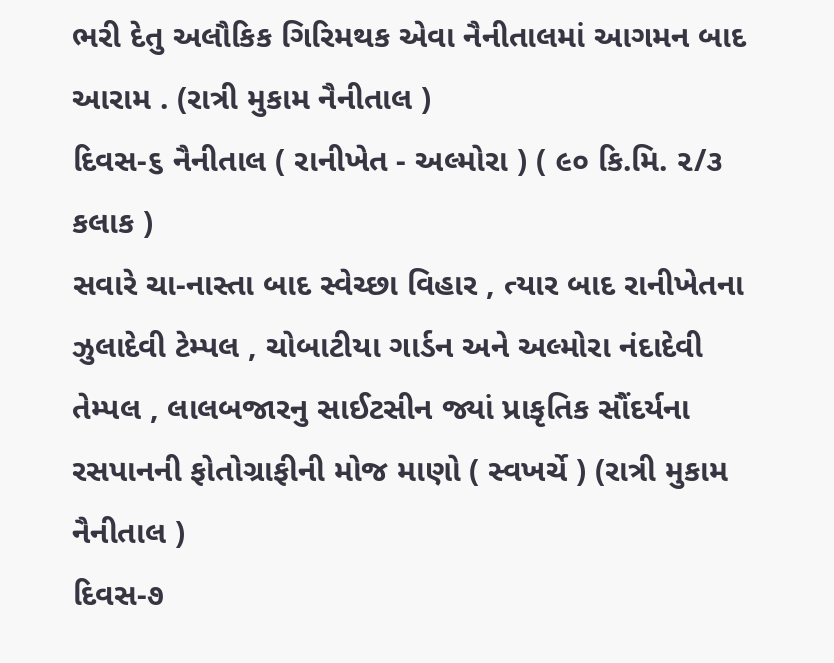ભરી દેતુ અલૌકિક ગિરિમથક એવા નૈનીતાલમાં આગમન બાદ આરામ . (રાત્રી મુકામ નૈનીતાલ )
દિવસ-૬ નૈનીતાલ ( રાનીખેત - અલ્મોરા ) ( ૯૦ કિ.મિ. ૨/૩ કલાક )
સવારે ચા-નાસ્તા બાદ સ્વેચ્છા વિહાર , ત્યાર બાદ રાનીખેતના ઝુલાદેવી ટેમ્પલ , ચોબાટીયા ગાર્ડન અને અલ્મોરા નંદાદેવી તેમ્પલ , લાલબજારનુ સાઈટસીન જ્યાં પ્રાકૃતિક સૌંદર્યના રસપાનની ફોતોગ્રાફીની મોજ માણો ( સ્વખર્ચે ) (રાત્રી મુકામ નૈનીતાલ )
દિવસ-૭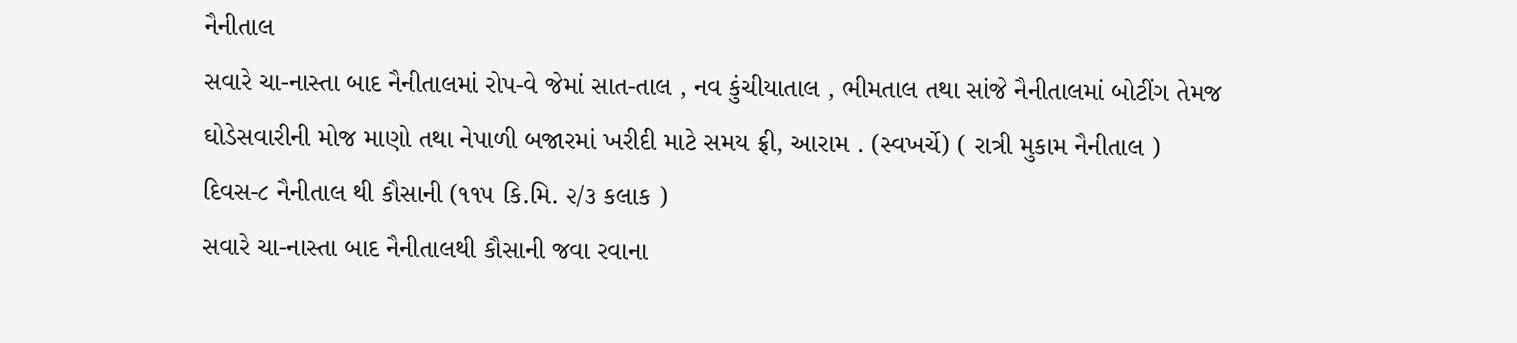નૈનીતાલ
સવારે ચા-નાસ્તા બાદ નૈનીતાલમાં રોપ-વે જેમાં સાત-તાલ , નવ કુંચીયાતાલ , ભીમતાલ તથા સાંજે નૈનીતાલમાં બોટીંગ તેમજ ઘોડેસવારીની મોજ માણો તથા નેપાળી બજારમાં ખરીદી માટે સમય ફ્રી, આરામ . (સ્વખર્ચે) ( રાત્રી મુકામ નૈનીતાલ )
દિવસ-૮ નૈનીતાલ થી કૌસાની (૧૧૫ કિ.મિ. ૨/૩ કલાક )
સવારે ચા-નાસ્તા બાદ નૈનીતાલથી કૌસાની જવા રવાના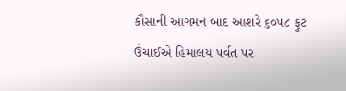કૌસાની આગમન બાદ આશરે ૬૦૫૮ ફુટ ઉંચાઈએ હિમાલય પર્વત પર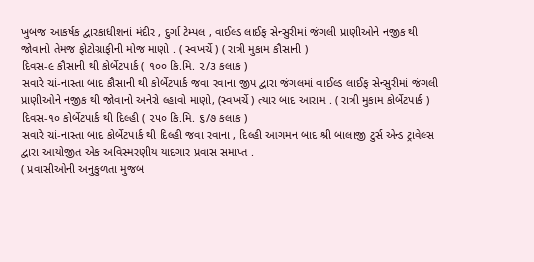ખુબજ આકર્ષક દ્વારકાધીશનાં મંદીર , દુર્ગા ટેમ્પલ , વાઈલ્ડ લાઈફ સેન્સુરીમાં જંગલી પ્રાણીઓને નજીક થી જોવાનો તેમજ ફોટોગ્રાફીની મોજ માણો . ( સ્વખર્ચે ) ( રાત્રી મુકામ કૌસાની )
દિવસ-૯ કૌસાની થી કોર્બેટપાર્ક ( ૧૦૦ કિ.મિ. ૨/૩ કલાક )
સવારે ચાં-નાસ્તા બાદ કૌસાની થી કોર્બેટપાર્ક જવા રવાના જીપ દ્વારા જંગલમાં વાઈલ્ડ લાઈફ સેન્સુરીમાં જંગલી પ્રાણીઓને નજીક થી જોવાનો અનેરો લ્હાવો માણો, (સ્વખર્ચે ) ત્યાર બાદ આરામ . ( રાત્રી મુકામ કોર્બેટપાર્ક )
દિવસ-૧૦ કોર્બેટપાર્ક થી દિલ્હી ( ૨૫૦ કિ.મિ. ૬/૭ કલાક )
સવારે ચાં-નાસ્તા બાદ કોર્બેટપાર્ક થી દિલ્હી જવા રવાના , દિલ્હી આગમન બાદ શ્રી બાલાજી ટુર્સ એન્ડ ટ્રાવેલ્સ દ્વારા આયોજીત એક અવિસ્મરણીય યાદગાર પ્રવાસ સમાપ્ત .
( પ્રવાસીઓની અનુકુળતા મુજબ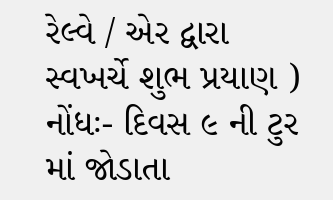રેલ્વે / એર દ્વારા સ્વખર્ચે શુભ પ્રયાણ )
નોંધઃ- દિવસ ૯ ની ટુર માં જોડાતા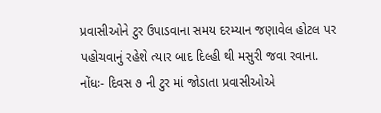પ્રવાસીઓને ટુર ઉપાડવાના સમય દરમ્યાન જણાવેલ હોટલ પર પહોચવાનું રહેશે ત્યાર બાદ દિલ્હી થી મસુરી જવા રવાના.
નોંધઃ- દિવસ ૭ ની ટુર માં જોડાતા પ્રવાસીઓએ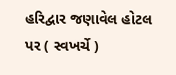હરિદ્વાર જણાવેલ હોટલ પર ( સ્વખર્ચે )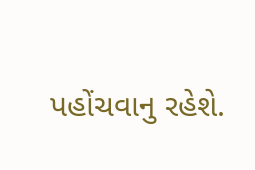પહોંચવાનુ રહેશે.